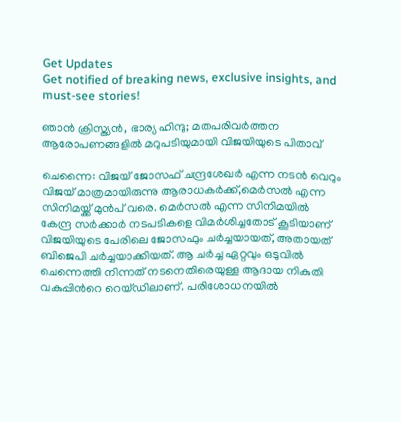Get Updates
Get notified of breaking news, exclusive insights, and must-see stories!

ഞാന്‍ ക്രിസ്ത്യന്‍, ഭാര്യ ഹിന്ദു; മതപരിവര്‍ത്തന ആരോപണങ്ങളില്‍ മറുപടിയുമായി വിജയിയുടെ പിതാവ്

ചെന്നൈ: വിജയ് ജോസഫ് ചന്ദ്രശേഖര്‍ എന്ന നടന്‍ വെറും വിജയ് മാത്രമായിരുന്നു ആരാധകര്‍ക്ക്,മെര്‍സല്‍ എന്ന സിനിമയ്ക്ക് മുന്‍പ് വരെ. മെര്‍സല്‍ എന്ന സിനിമയില്‍ കേന്ദ്ര സര്‍ക്കാര്‍ നടപടികളെ വിമര്‍ശിച്ചതോട് കൂടിയാണ് വിജയിയുടെ പേരിലെ ജോസഫും ചര്‍ച്ചയായത്, അതായത് ബിജെപി ചര്‍ച്ചയാക്കിയത്. ആ ചര്‍ച്ച ഏറ്റവും ഒടുവില്‍ ചെന്നെത്തി നിന്നത് നടനെതിരെയുള്ള ആദായ നികുതി വകുപ്പിന്‍റെ റെയ്ഡിലാണ്. പരിശോധനയില്‍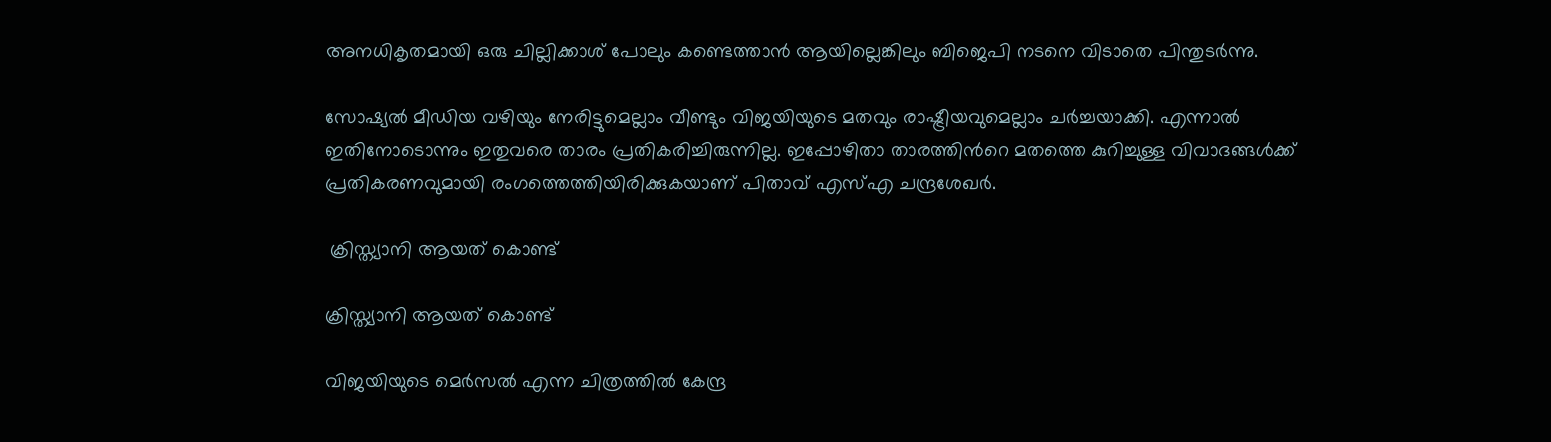അനധികൃതമായി ഒരു ചില്ലിക്കാശ് പോലും കണ്ടെത്താന്‍ ആയില്ലെങ്കിലും ബിജെപി നടനെ വിടാതെ പിന്തുടര്‍ന്നു.

സോഷ്യല്‍ മീഡിയ വഴിയും നേരിട്ടുമെല്ലാം വീണ്ടും വിജയിയുടെ മതവും രാഷ്ട്രീയവുമെല്ലാം ചര്‍ച്ചയാക്കി. എന്നാല്‍ ഇതിനോടൊന്നും ഇതുവരെ താരം പ്രതികരിച്ചിരുന്നില്ല. ഇപ്പോഴിതാ താരത്തിന്‍റെ മതത്തെ കുറിച്ചുള്ള വിവാദങ്ങള്‍ക്ക് പ്രതികരണവുമായി രംഗത്തെത്തിയിരിക്കുകയാണ് പിതാവ് എസ്എ ചന്ദ്രശേഖര്‍.

 ക്രിസ്ത്യാനി ആയത് കൊണ്ട്

ക്രിസ്ത്യാനി ആയത് കൊണ്ട്

വിജയിയുടെ മെര്‍സല്‍ എന്ന ചിത്രത്തില്‍ കേന്ദ്ര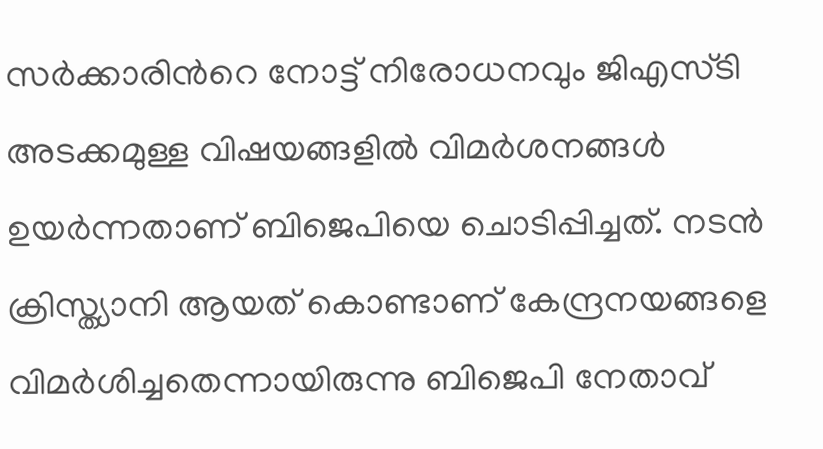സര്‍ക്കാരിന്‍റെ നോട്ട് നിരോധനവും ജിഎസ്ടി അടക്കമുള്ള വിഷയങ്ങളില്‍ വിമര്‍ശനങ്ങള്‍ ഉയര്‍ന്നതാണ് ബിജെപിയെ ചൊടിപ്പിച്ചത്. നടന്‍ ക്രിസ്ത്യാനി ആയത് കൊണ്ടാണ് കേന്ദ്രനയങ്ങളെ വിമര്‍ശിച്ചതെന്നായിരുന്നു ബിജെപി നേതാവ്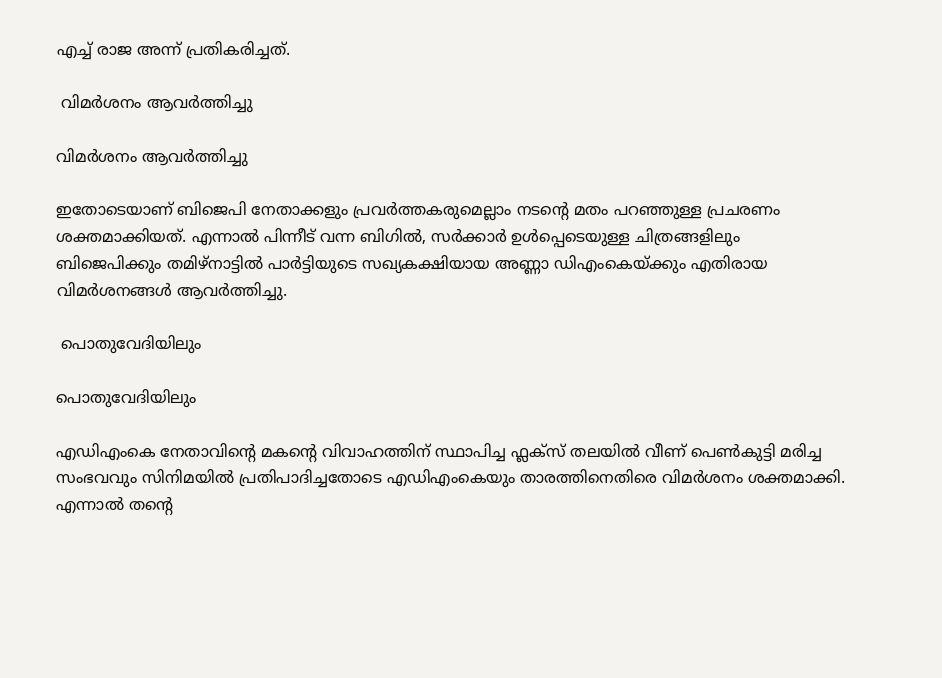എച്ച് രാജ അന്ന് പ്രതികരിച്ചത്.

 വിമര്‍ശനം ആവര്‍ത്തിച്ചു

വിമര്‍ശനം ആവര്‍ത്തിച്ചു

ഇതോടെയാണ് ബിജെപി നേതാക്കളും പ്രവര്‍ത്തകരുമെല്ലാം നടന്‍റെ മതം പറഞ്ഞുള്ള പ്രചരണം ശക്തമാക്കിയത്. എന്നാല്‍ പിന്നീട് വന്ന ബിഗില്‍, സര്‍ക്കാര്‍ ഉള്‍പ്പെടെയുള്ള ചിത്രങ്ങളിലും ബിജെപിക്കും തമിഴ്നാട്ടില്‍ പാര്‍ട്ടിയുടെ സഖ്യകക്ഷിയായ അണ്ണാ ഡിഎംകെയ്ക്കും എതിരായ വിമര്‍ശനങ്ങള്‍ ആവര്‍ത്തിച്ചു.

 പൊതുവേദിയിലും

പൊതുവേദിയിലും

എഡിഎംകെ നേതാവിന്‍റെ മകന്‍റെ വിവാഹത്തിന് സ്ഥാപിച്ച ഫ്ലക്സ് തലയില്‍ വീണ് പെണ്‍കുട്ടി മരിച്ച സംഭവവും സിനിമയില്‍ പ്രതിപാദിച്ചതോടെ എഡിഎംകെയും താരത്തിനെതിരെ വിമര്‍ശനം ശക്തമാക്കി. എന്നാല്‍ തന്‍റെ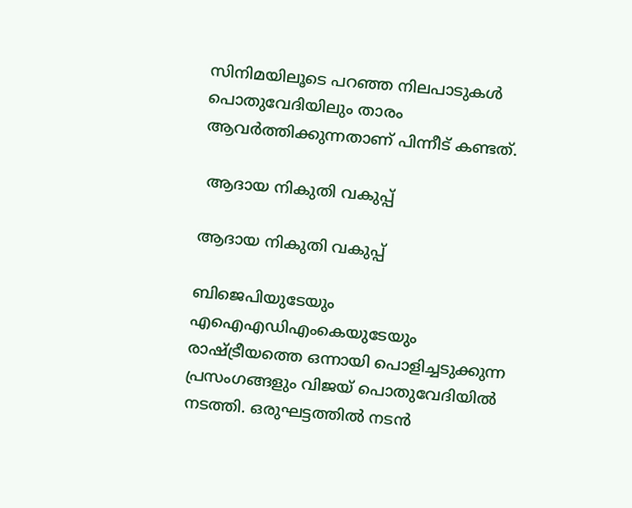സിനിമയിലൂടെ പറഞ്ഞ നിലപാടുകള്‍ പൊതുവേദിയിലും താരം ആവര്‍ത്തിക്കുന്നതാണ് പിന്നീട് കണ്ടത്.

 ആദായ നികുതി വകുപ്പ്

ആദായ നികുതി വകുപ്പ്

ബിജെപിയുടേയും എഐഎഡിഎംകെയുടേയും രാഷ്ട്രീയത്തെ ഒന്നായി പൊളിച്ചടുക്കുന്ന പ്രസംഗങ്ങളും വിജയ് പൊതുവേദിയില്‍ നടത്തി. ഒരുഘട്ടത്തില്‍ നടന്‍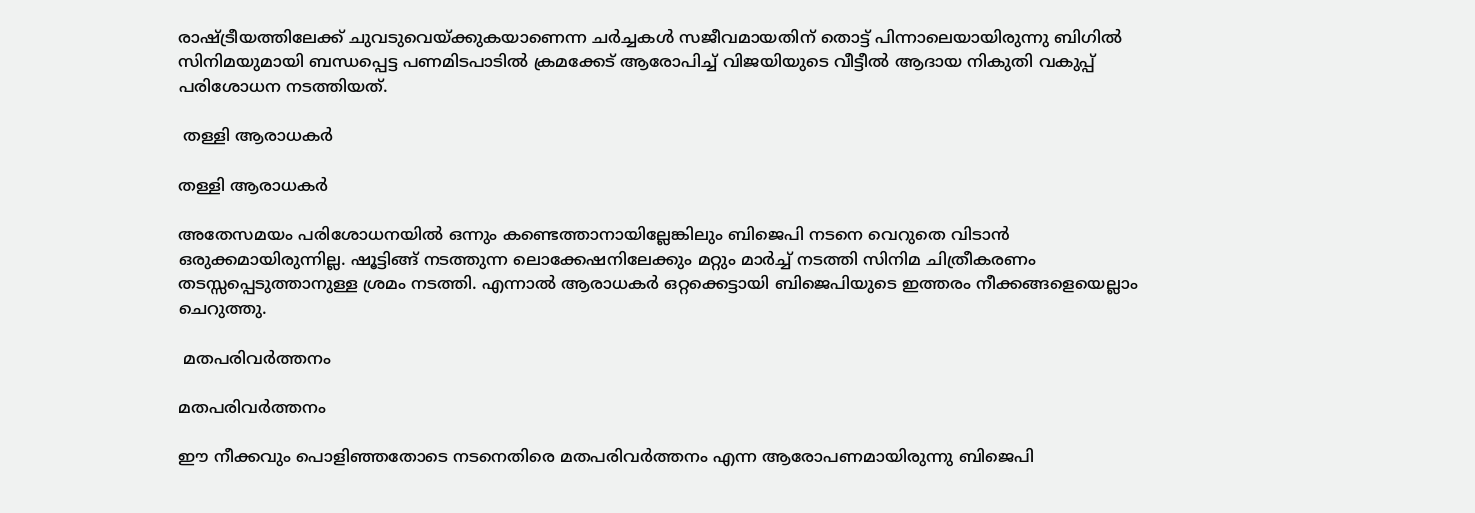രാഷ്ട്രീയത്തിലേക്ക് ചുവടുവെയ്ക്കുകയാണെന്ന ചര്‍ച്ചകള്‍ സജീവമായതിന് തൊട്ട് പിന്നാലെയായിരുന്നു ബിഗില്‍ സിനിമയുമായി ബന്ധപ്പെട്ട പണമിടപാടില്‍ ക്രമക്കേട് ആരോപിച്ച് വിജയിയുടെ വീട്ടീല്‍ ആദായ നികുതി വകുപ്പ് പരിശോധന നടത്തിയത്.

 തള്ളി ആരാധകര്‍

തള്ളി ആരാധകര്‍

അതേസമയം പരിശോധനയില്‍ ഒന്നും കണ്ടെത്താനായില്ലേങ്കിലും ബിജെപി നടനെ വെറുതെ വിടാന്‍ ഒരുക്കമായിരുന്നില്ല. ഷൂട്ടിങ്ങ് നടത്തുന്ന ലൊക്കേഷനിലേക്കും മറ്റും മാര്‍ച്ച് നടത്തി സിനിമ ചിത്രീകരണം തടസ്സപ്പെടുത്താനുള്ള ശ്രമം നടത്തി. എന്നാല്‍ ആരാധകര്‍ ഒറ്റക്കെട്ടായി ബിജെപിയുടെ ഇത്തരം നീക്കങ്ങളെയെല്ലാം ചെറുത്തു.

 മതപരിവര്‍ത്തനം

മതപരിവര്‍ത്തനം

ഈ നീക്കവും പൊളിഞ്ഞതോടെ നടനെതിരെ മതപരിവര്‍ത്തനം എന്ന ആരോപണമായിരുന്നു ബിജെപി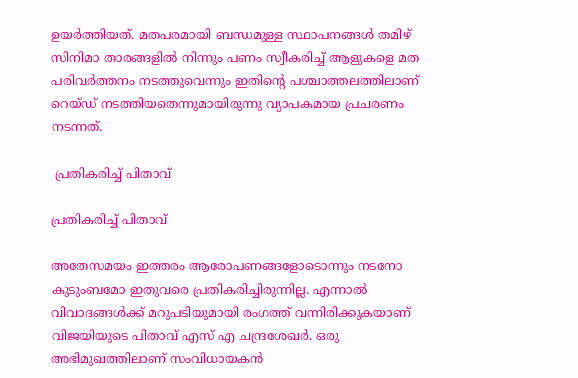ഉയര്‍ത്തിയത്. മതപരമായി ബന്ധമുള്ള സ്ഥാപനങ്ങള്‍ തമിഴ് സിനിമാ താരങ്ങളില്‍ നിന്നും പണം സ്വീകരിച്ച് ആളുകളെ മത പരിവര്‍ത്തനം നടത്തുവെന്നും ഇതിന്‍റെ പശ്ചാത്തലത്തിലാണ് റെയ്ഡ് നടത്തിയതെന്നുമായിരുന്നു വ്യാപകമായ പ്രചരണം നടന്നത്.

 പ്രതികരിച്ച് പിതാവ്

പ്രതികരിച്ച് പിതാവ്

അതേസമയം ഇത്തരം ആരോപണങ്ങളോടൊന്നും നടനോ കുടുംബമോ ഇതുവരെ പ്രതികരിച്ചിരുന്നില്ല. എന്നാല്‍ വിവാദങ്ങള്‍ക്ക് മറുപടിയുമായി രംഗത്ത് വന്നിരിക്കുകയാണ് വിജയിയുടെ പിതാവ് എസ് എ ചന്ദ്രശേഖര്‍. ഒരു അഭിമുഖത്തിലാണ് സംവിധായകന്‍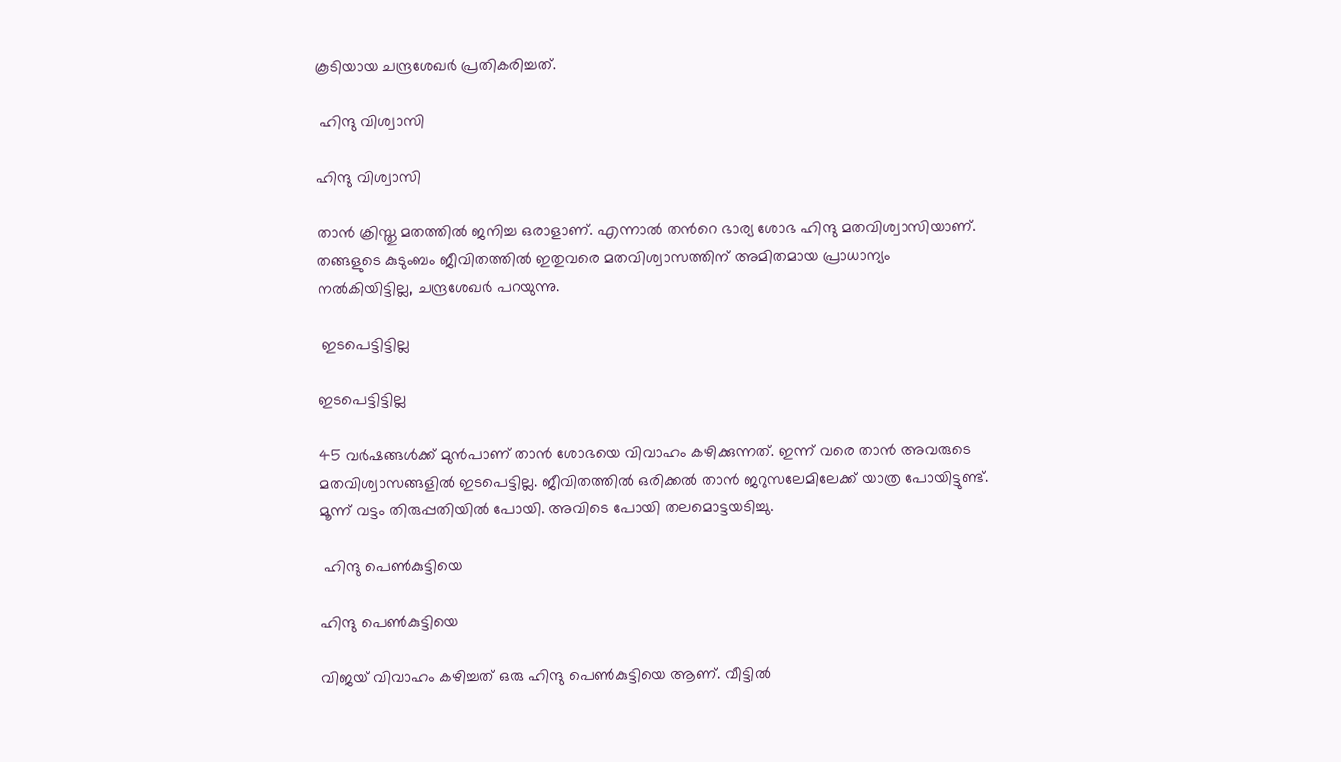കൂടിയായ ചന്ദ്രശേഖര്‍ പ്രതികരിച്ചത്.

 ഹിന്ദു വിശ്വാസി

ഹിന്ദു വിശ്വാസി

താന്‍ ക്രിസ്തു മതത്തില്‍ ജനിച്ച ഒരാളാണ്. എന്നാല്‍ തന്‍റെ ഭാര്യ ശോഭ ഹിന്ദു മതവിശ്വാസിയാണ്. തങ്ങളുടെ കുടുംബം ജീവിതത്തില്‍ ഇതുവരെ മതവിശ്വാസത്തിന് അമിതമായ പ്രാധാന്യം നല്‍കിയിട്ടില്ല, ചന്ദ്രശേഖര്‍ പറയുന്നു.

 ഇടപെട്ടിട്ടില്ല

ഇടപെട്ടിട്ടില്ല

45 വര്‍ഷങ്ങള്‍ക്ക് മുന്‍പാണ് താന്‍ ശോഭയെ വിവാഹം കഴിക്കുന്നത്. ഇന്ന് വരെ താന്‍ അവരുടെ മതവിശ്വാസങ്ങളില്‍ ഇടപെട്ടില്ല. ജീവിതത്തില്‍ ഒരിക്കല്‍ താന്‍ ജറുസലേമിലേക്ക് യാത്ര പോയിട്ടുണ്ട്. മൂന്ന് വട്ടം തിരുപ്പതിയില്‍ പോയി. അവിടെ പോയി തലമൊട്ടയടിച്ചു.

 ഹിന്ദു പെണ്‍കുട്ടിയെ

ഹിന്ദു പെണ്‍കുട്ടിയെ

വിജയ് വിവാഹം കഴിച്ചത് ഒരു ഹിന്ദു പെണ്‍കുട്ടിയെ ആണ്. വീട്ടില്‍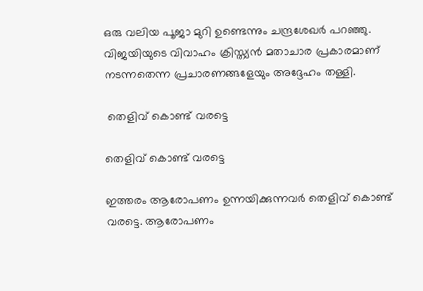ഒരു വലിയ പൂജാ മുറി ഉണ്ടെന്നും ചന്ദ്രശേഖര്‍ പറഞ്ഞു. വിജയിയുടെ വിവാഹം ക്രിസ്ത്യന്‍ മതാചാര പ്രകാരമാണ് നടന്നതെന്ന പ്രചാരണങ്ങളേയും അദ്ദേഹം തള്ളി.

 തെളിവ് കൊണ്ട് വരട്ടെ

തെളിവ് കൊണ്ട് വരട്ടെ

ഇത്തരം ആരോപണം ഉന്നയിക്കുന്നവര്‍ തെളിവ് കൊണ്ട് വരട്ടെ. ആരോപണം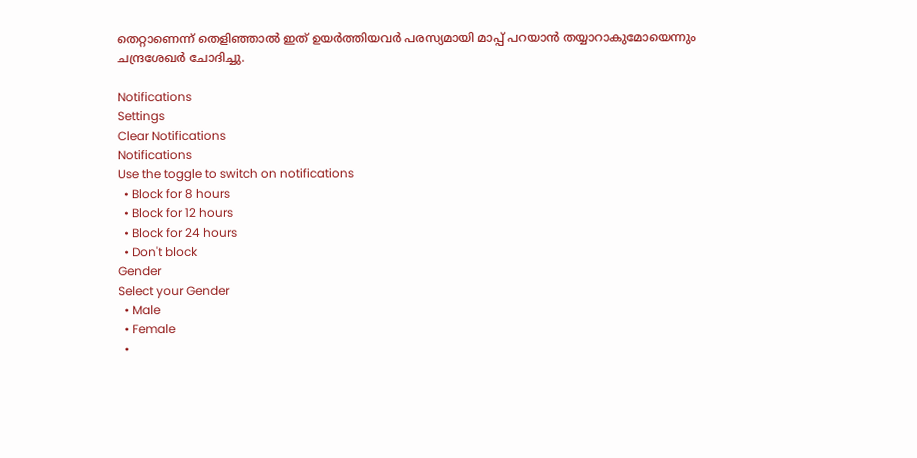തെറ്റാണെന്ന് തെളിഞ്ഞാല്‍ ഇത് ഉയര്‍ത്തിയവര്‍ പരസ്യമായി മാപ്പ് പറയാന്‍ തയ്യാറാകുമോയെന്നും ചന്ദ്രശേഖര്‍ ചോദിച്ചു.

Notifications
Settings
Clear Notifications
Notifications
Use the toggle to switch on notifications
  • Block for 8 hours
  • Block for 12 hours
  • Block for 24 hours
  • Don't block
Gender
Select your Gender
  • Male
  • Female
  •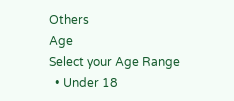Others
Age
Select your Age Range
  • Under 18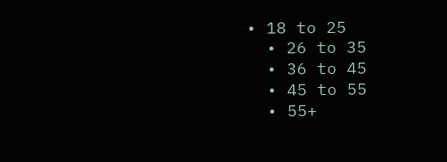• 18 to 25
  • 26 to 35
  • 36 to 45
  • 45 to 55
  • 55+